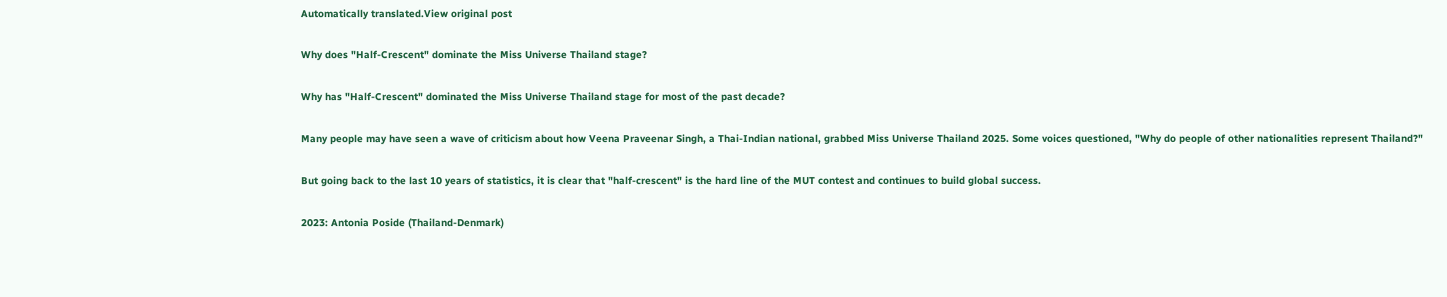Automatically translated.View original post

Why does "Half-Crescent" dominate the Miss Universe Thailand stage?

Why has "Half-Crescent" dominated the Miss Universe Thailand stage for most of the past decade?

Many people may have seen a wave of criticism about how Veena Praveenar Singh, a Thai-Indian national, grabbed Miss Universe Thailand 2025. Some voices questioned, "Why do people of other nationalities represent Thailand?"

But going back to the last 10 years of statistics, it is clear that "half-crescent" is the hard line of the MUT contest and continues to build global success.

2023: Antonia Poside (Thailand-Denmark)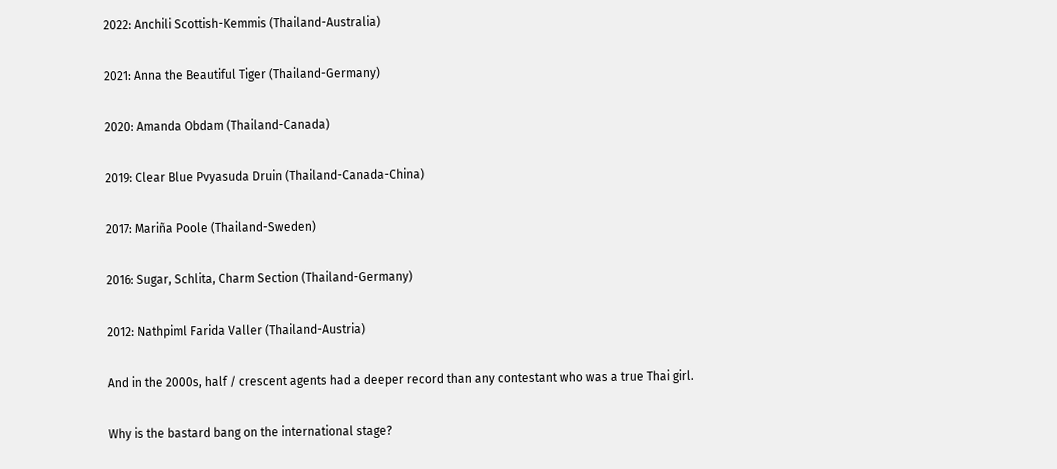2022: Anchili Scottish-Kemmis (Thailand-Australia)

2021: Anna the Beautiful Tiger (Thailand-Germany)

2020: Amanda Obdam (Thailand-Canada)

2019: Clear Blue Pvyasuda Druin (Thailand-Canada-China)

2017: Mariña Poole (Thailand-Sweden)

2016: Sugar, Schlita, Charm Section (Thailand-Germany)

2012: Nathpiml Farida Valler (Thailand-Austria)

And in the 2000s, half / crescent agents had a deeper record than any contestant who was a true Thai girl.

Why is the bastard bang on the international stage?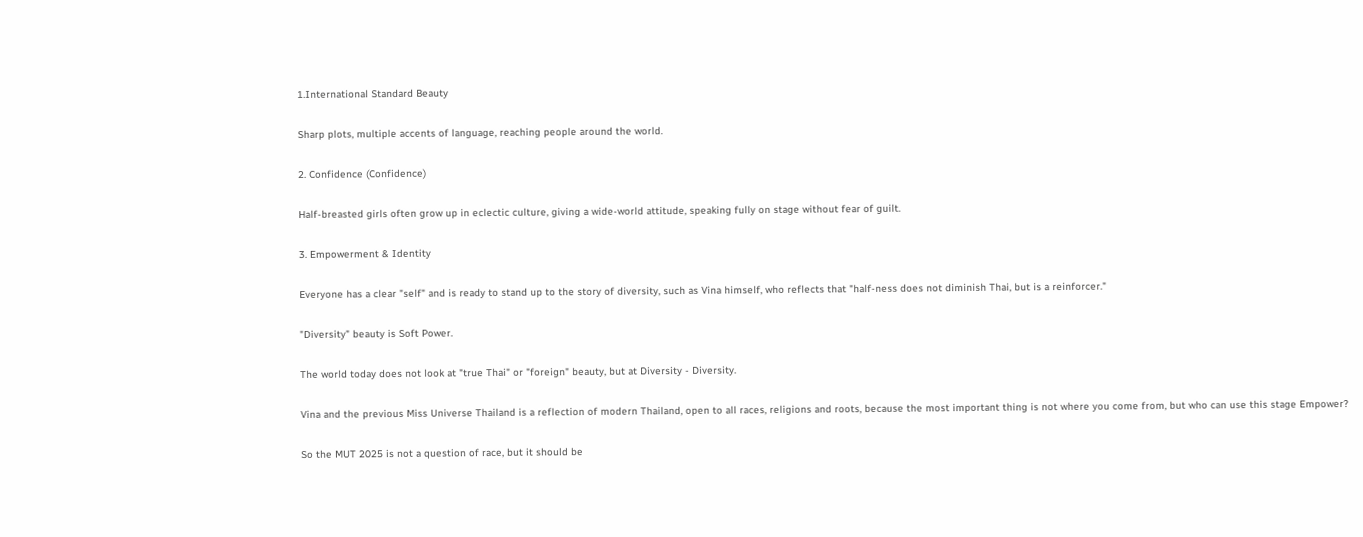1.International Standard Beauty

Sharp plots, multiple accents of language, reaching people around the world.

2. Confidence (Confidence)

Half-breasted girls often grow up in eclectic culture, giving a wide-world attitude, speaking fully on stage without fear of guilt.

3. Empowerment & Identity

Everyone has a clear "self" and is ready to stand up to the story of diversity, such as Vina himself, who reflects that "half-ness does not diminish Thai, but is a reinforcer."

"Diversity" beauty is Soft Power.

The world today does not look at "true Thai" or "foreign" beauty, but at Diversity - Diversity.

Vina and the previous Miss Universe Thailand is a reflection of modern Thailand, open to all races, religions and roots, because the most important thing is not where you come from, but who can use this stage Empower?

So the MUT 2025 is not a question of race, but it should be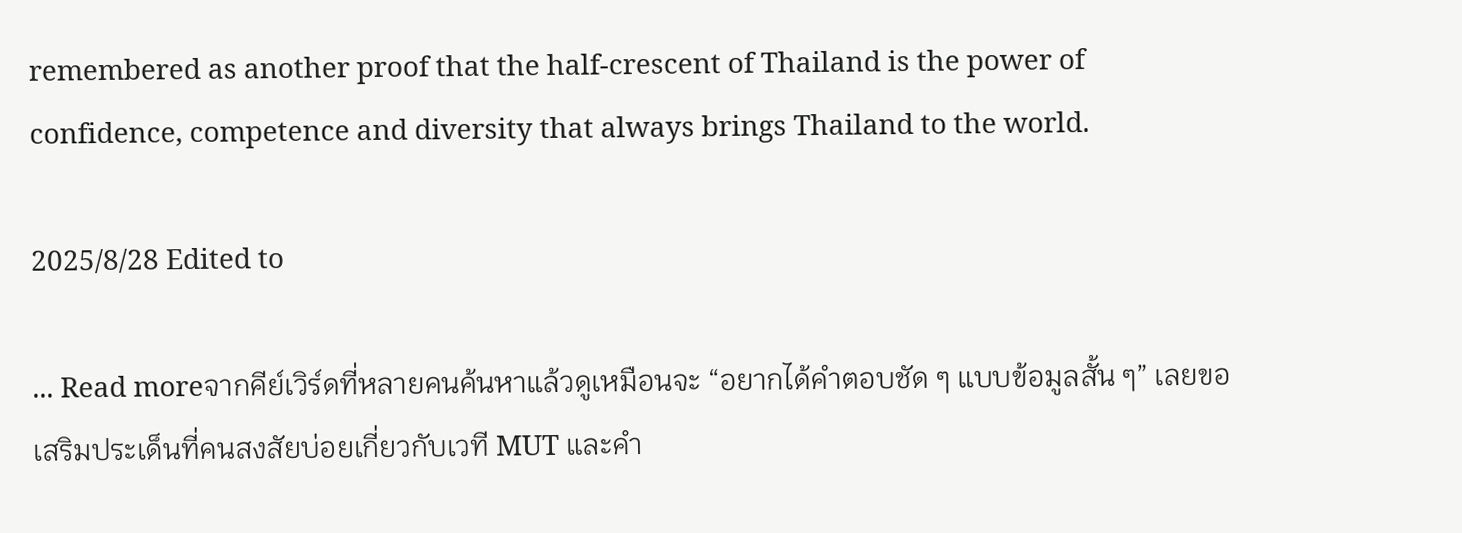remembered as another proof that the half-crescent of Thailand is the power of confidence, competence and diversity that always brings Thailand to the world.

2025/8/28 Edited to

... Read moreจากคีย์เวิร์ดที่หลายคนค้นหาแล้วดูเหมือนจะ “อยากได้คำตอบชัด ๆ แบบข้อมูลสั้น ๆ” เลยขอเสริมประเด็นที่คนสงสัยบ่อยเกี่ยวกับเวที MUT และคำ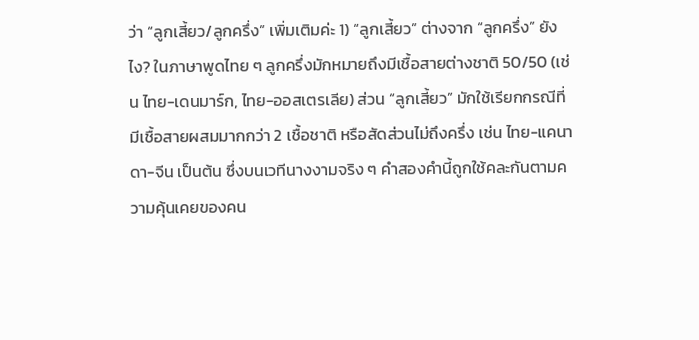ว่า “ลูกเสี้ยว/ลูกครึ่ง” เพิ่มเติมค่ะ 1) “ลูกเสี้ยว” ต่างจาก “ลูกครึ่ง” ยังไง? ในภาษาพูดไทย ๆ ลูกครึ่งมักหมายถึงมีเชื้อสายต่างชาติ 50/50 (เช่น ไทย-เดนมาร์ก, ไทย-ออสเตรเลีย) ส่วน “ลูกเสี้ยว” มักใช้เรียกกรณีที่มีเชื้อสายผสมมากกว่า 2 เชื้อชาติ หรือสัดส่วนไม่ถึงครึ่ง เช่น ไทย-แคนาดา-จีน เป็นต้น ซึ่งบนเวทีนางงามจริง ๆ คำสองคำนี้ถูกใช้คละกันตามความคุ้นเคยของคน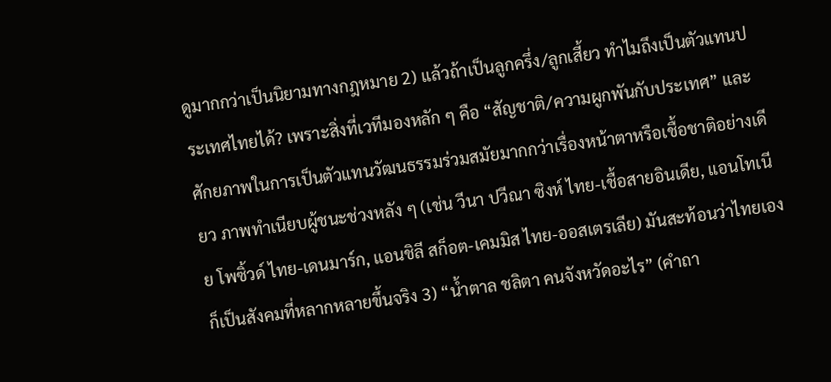ดูมากกว่าเป็นนิยามทางกฎหมาย 2) แล้วถ้าเป็นลูกครึ่ง/ลูกเสี้ยว ทำไมถึงเป็นตัวแทนประเทศไทยได้? เพราะสิ่งที่เวทีมองหลัก ๆ คือ “สัญชาติ/ความผูกพันกับประเทศ” และศักยภาพในการเป็นตัวแทนวัฒนธรรมร่วมสมัยมากกว่าเรื่องหน้าตาหรือเชื้อชาติอย่างเดียว ภาพทำเนียบผู้ชนะช่วงหลัง ๆ (เช่น วีนา ปวีณา ซิงห์ ไทย-เชื้อสายอินเดีย, แอนโทเนีย โพซิ้วด์ ไทย-เดนมาร์ก, แอนชิลี สก็อต-เคมมิส ไทย-ออสเตรเลีย) มันสะท้อนว่าไทยเองก็เป็นสังคมที่หลากหลายขึ้นจริง 3) “น้ำตาล ชลิตา คนจังหวัดอะไร” (คำถา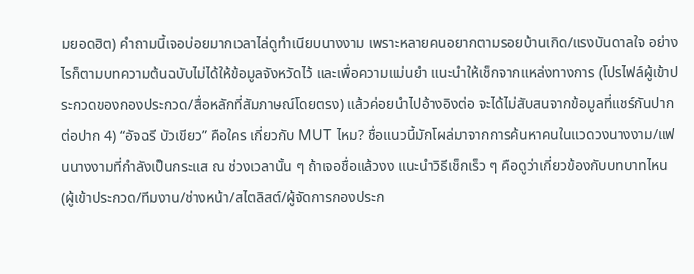มยอดฮิต) คำถามนี้เจอบ่อยมากเวลาไล่ดูทำเนียบนางงาม เพราะหลายคนอยากตามรอยบ้านเกิด/แรงบันดาลใจ อย่างไรก็ตามบทความต้นฉบับไม่ได้ให้ข้อมูลจังหวัดไว้ และเพื่อความแม่นยำ แนะนำให้เช็กจากแหล่งทางการ (โปรไฟล์ผู้เข้าประกวดของกองประกวด/สื่อหลักที่สัมภาษณ์โดยตรง) แล้วค่อยนำไปอ้างอิงต่อ จะได้ไม่สับสนจากข้อมูลที่แชร์กันปากต่อปาก 4) “อัจฉรี บัวเขียว” คือใคร เกี่ยวกับ MUT ไหม? ชื่อแนวนี้มักโผล่มาจากการค้นหาคนในแวดวงนางงาม/แฟนนางงามที่กำลังเป็นกระแส ณ ช่วงเวลานั้น ๆ ถ้าเจอชื่อแล้วงง แนะนำวิธีเช็กเร็ว ๆ คือดูว่าเกี่ยวข้องกับบทบาทไหน (ผู้เข้าประกวด/ทีมงาน/ช่างหน้า/สไตลิสต์/ผู้จัดการกองประก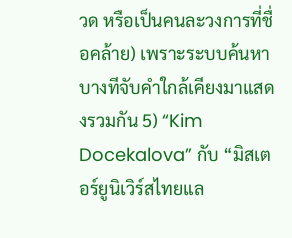วด หรือเป็นคนละวงการที่ชื่อคล้าย) เพราะระบบค้นหาบางทีจับคำใกล้เคียงมาแสดงรวมกัน 5) “Kim Docekalova” กับ “มิสเตอร์ยูนิเวิร์สไทยแล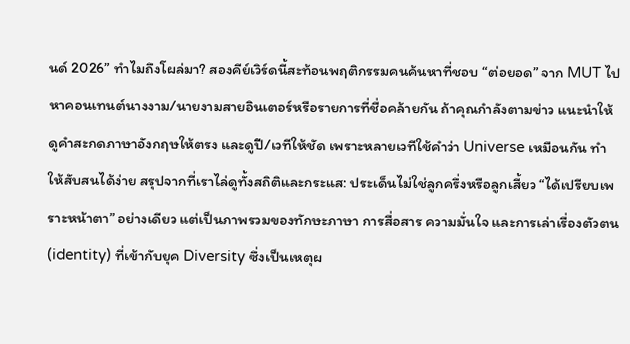นด์ 2026” ทำไมถึงโผล่มา? สองคีย์เวิร์ดนี้สะท้อนพฤติกรรมคนค้นหาที่ชอบ “ต่อยอด” จาก MUT ไปหาคอนเทนต์นางงาม/นายงามสายอินเตอร์หรือรายการที่ชื่อคล้ายกัน ถ้าคุณกำลังตามข่าว แนะนำให้ดูคำสะกดภาษาอังกฤษให้ตรง และดูปี/เวทีให้ชัด เพราะหลายเวทีใช้คำว่า Universe เหมือนกัน ทำให้สับสนได้ง่าย สรุปจากที่เราไล่ดูทั้งสถิติและกระแส: ประเด็นไม่ใช่ลูกครึ่งหรือลูกเสี้ยว “ได้เปรียบเพราะหน้าตา” อย่างเดียว แต่เป็นภาพรวมของทักษะภาษา การสื่อสาร ความมั่นใจ และการเล่าเรื่องตัวตน (identity) ที่เข้ากับยุค Diversity ซึ่งเป็นเหตุผ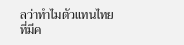ลว่าทำไมตัวแทนไทยที่มีค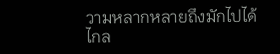วามหลากหลายถึงมักไปได้ไกล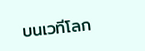บนเวทีโลก